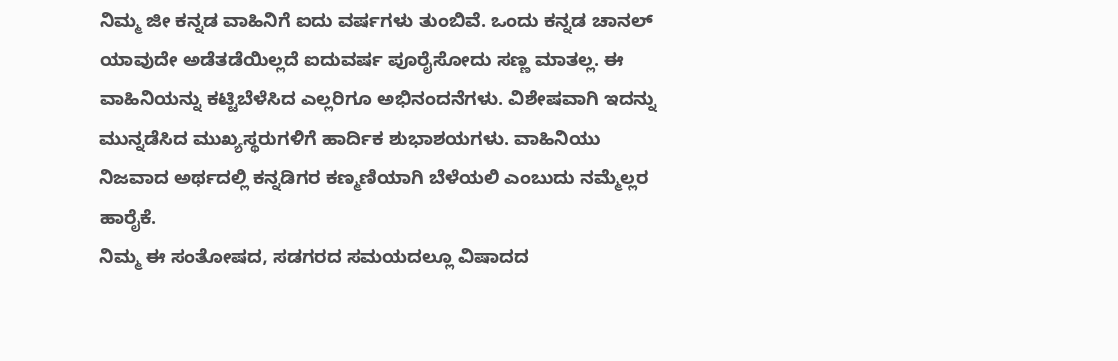ನಿಮ್ಮ ಜೀ ಕನ್ನಡ ವಾಹಿನಿಗೆ ಐದು ವರ್ಷಗಳು ತುಂಬಿವೆ. ಒಂದು ಕನ್ನಡ ಚಾನಲ್ ಯಾವುದೇ ಅಡೆತಡೆಯಿಲ್ಲದೆ ಐದುವರ್ಷ ಪೂರೈಸೋದು ಸಣ್ಣ ಮಾತಲ್ಲ. ಈ ವಾಹಿನಿಯನ್ನು ಕಟ್ಟಿಬೆಳೆಸಿದ ಎಲ್ಲರಿಗೂ ಅಭಿನಂದನೆಗಳು. ವಿಶೇಷವಾಗಿ ಇದನ್ನು ಮುನ್ನಡೆಸಿದ ಮುಖ್ಯಸ್ಥರುಗಳಿಗೆ ಹಾರ್ದಿಕ ಶುಭಾಶಯಗಳು. ವಾಹಿನಿಯು ನಿಜವಾದ ಅರ್ಥದಲ್ಲಿ ಕನ್ನಡಿಗರ ಕಣ್ಮಣಿಯಾಗಿ ಬೆಳೆಯಲಿ ಎಂಬುದು ನಮ್ಮೆಲ್ಲರ ಹಾರೈಕೆ.
ನಿಮ್ಮ ಈ ಸಂತೋಷದ, ಸಡಗರದ ಸಮಯದಲ್ಲೂ ವಿಷಾದದ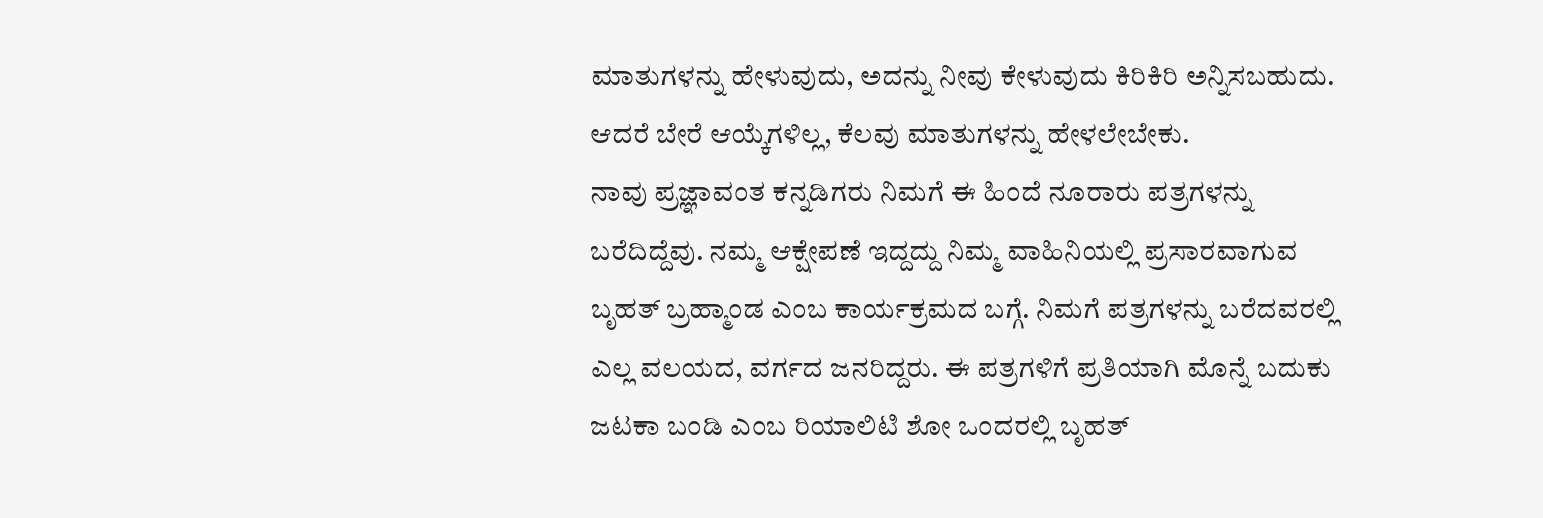ಮಾತುಗಳನ್ನು ಹೇಳುವುದು, ಅದನ್ನು ನೀವು ಕೇಳುವುದು ಕಿರಿಕಿರಿ ಅನ್ನಿಸಬಹುದು. ಆದರೆ ಬೇರೆ ಆಯ್ಕೆಗಳಿಲ್ಲ, ಕೆಲವು ಮಾತುಗಳನ್ನು ಹೇಳಲೇಬೇಕು.
ನಾವು ಪ್ರಜ್ಞಾವಂತ ಕನ್ನಡಿಗರು ನಿಮಗೆ ಈ ಹಿಂದೆ ನೂರಾರು ಪತ್ರಗಳನ್ನು ಬರೆದಿದ್ದೆವು. ನಮ್ಮ ಆಕ್ಷೇಪಣೆ ಇದ್ದದ್ದು ನಿಮ್ಮ ವಾಹಿನಿಯಲ್ಲಿ ಪ್ರಸಾರವಾಗುವ ಬೃಹತ್ ಬ್ರಹ್ಮಾಂಡ ಎಂಬ ಕಾರ್ಯಕ್ರಮದ ಬಗ್ಗೆ. ನಿಮಗೆ ಪತ್ರಗಳನ್ನು ಬರೆದವರಲ್ಲಿ ಎಲ್ಲ ವಲಯದ, ವರ್ಗದ ಜನರಿದ್ದರು. ಈ ಪತ್ರಗಳಿಗೆ ಪ್ರತಿಯಾಗಿ ಮೊನ್ನೆ ಬದುಕು ಜಟಕಾ ಬಂಡಿ ಎಂಬ ರಿಯಾಲಿಟಿ ಶೋ ಒಂದರಲ್ಲಿ ಬೃಹತ್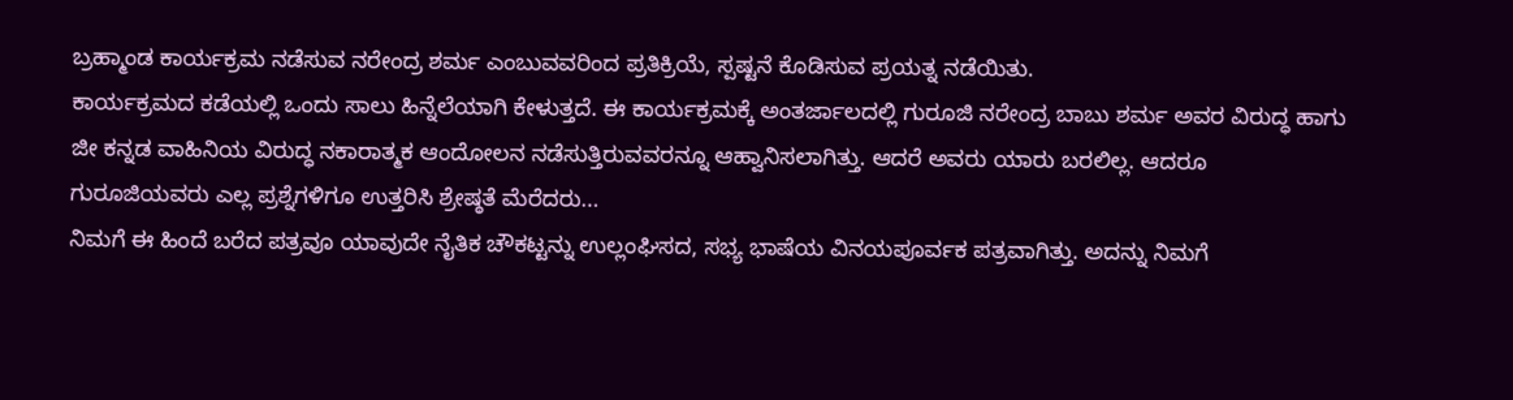ಬ್ರಹ್ಮಾಂಡ ಕಾರ್ಯಕ್ರಮ ನಡೆಸುವ ನರೇಂದ್ರ ಶರ್ಮ ಎಂಬುವವರಿಂದ ಪ್ರತಿಕ್ರಿಯೆ, ಸ್ಪಷ್ಟನೆ ಕೊಡಿಸುವ ಪ್ರಯತ್ನ ನಡೆಯಿತು.
ಕಾರ್ಯಕ್ರಮದ ಕಡೆಯಲ್ಲಿ ಒಂದು ಸಾಲು ಹಿನ್ನೆಲೆಯಾಗಿ ಕೇಳುತ್ತದೆ. ಈ ಕಾರ್ಯಕ್ರಮಕ್ಕೆ ಅಂತರ್ಜಾಲದಲ್ಲಿ ಗುರೂಜಿ ನರೇಂದ್ರ ಬಾಬು ಶರ್ಮ ಅವರ ವಿರುದ್ಧ ಹಾಗು ಜೀ ಕನ್ನಡ ವಾಹಿನಿಯ ವಿರುದ್ಧ ನಕಾರಾತ್ಮಕ ಆಂದೋಲನ ನಡೆಸುತ್ತಿರುವವರನ್ನೂ ಆಹ್ವಾನಿಸಲಾಗಿತ್ತು. ಆದರೆ ಅವರು ಯಾರು ಬರಲಿಲ್ಲ. ಆದರೂ ಗುರೂಜಿಯವರು ಎಲ್ಲ ಪ್ರಶ್ನೆಗಳಿಗೂ ಉತ್ತರಿಸಿ ಶ್ರೇಷ್ಠತೆ ಮೆರೆದರು...
ನಿಮಗೆ ಈ ಹಿಂದೆ ಬರೆದ ಪತ್ರವೂ ಯಾವುದೇ ನೈತಿಕ ಚೌಕಟ್ಟನ್ನು ಉಲ್ಲಂಘಿಸದ, ಸಭ್ಯ ಭಾಷೆಯ ವಿನಯಪೂರ್ವಕ ಪತ್ರವಾಗಿತ್ತು. ಅದನ್ನು ನಿಮಗೆ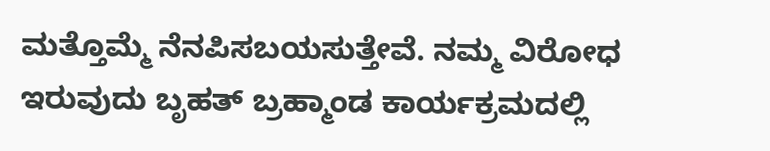ಮತ್ತೊಮ್ಮೆ ನೆನಪಿಸಬಯಸುತ್ತೇವೆ. ನಮ್ಮ ವಿರೋಧ ಇರುವುದು ಬೃಹತ್ ಬ್ರಹ್ಮಾಂಡ ಕಾರ್ಯಕ್ರಮದಲ್ಲಿ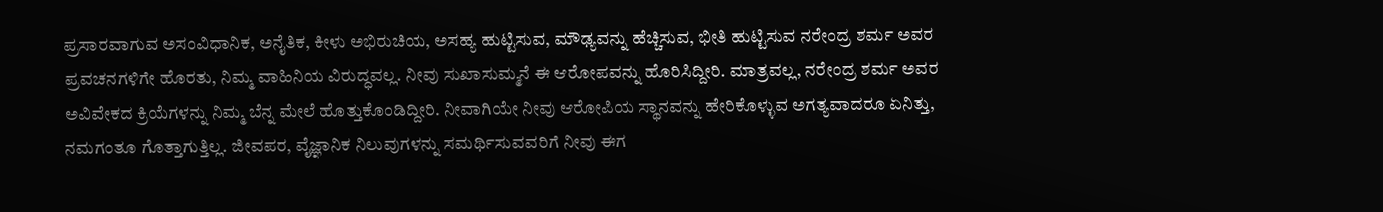ಪ್ರಸಾರವಾಗುವ ಅಸಂವಿಧಾನಿಕ, ಅನೈತಿಕ, ಕೀಳು ಅಭಿರುಚಿಯ, ಅಸಹ್ಯ ಹುಟ್ಟಿಸುವ, ಮೌಢ್ಯವನ್ನು ಹೆಚ್ಚಿಸುವ, ಭೀತಿ ಹುಟ್ಟಿಸುವ ನರೇಂದ್ರ ಶರ್ಮ ಅವರ ಪ್ರವಚನಗಳಿಗೇ ಹೊರತು, ನಿಮ್ಮ ವಾಹಿನಿಯ ವಿರುದ್ಧವಲ್ಲ. ನೀವು ಸುಖಾಸುಮ್ಮನೆ ಈ ಆರೋಪವನ್ನು ಹೊರಿಸಿದ್ದೀರಿ. ಮಾತ್ರವಲ್ಲ, ನರೇಂದ್ರ ಶರ್ಮ ಅವರ ಅವಿವೇಕದ ಕ್ರಿಯೆಗಳನ್ನು ನಿಮ್ಮ ಬೆನ್ನ ಮೇಲೆ ಹೊತ್ತುಕೊಂಡಿದ್ದೀರಿ. ನೀವಾಗಿಯೇ ನೀವು ಆರೋಪಿಯ ಸ್ಥಾನವನ್ನು ಹೇರಿಕೊಳ್ಳುವ ಅಗತ್ಯವಾದರೂ ಏನಿತ್ತು, ನಮಗಂತೂ ಗೊತ್ತಾಗುತ್ತಿಲ್ಲ. ಜೀವಪರ, ವೈಜ್ಞಾನಿಕ ನಿಲುವುಗಳನ್ನು ಸಮರ್ಥಿಸುವವರಿಗೆ ನೀವು ಈಗ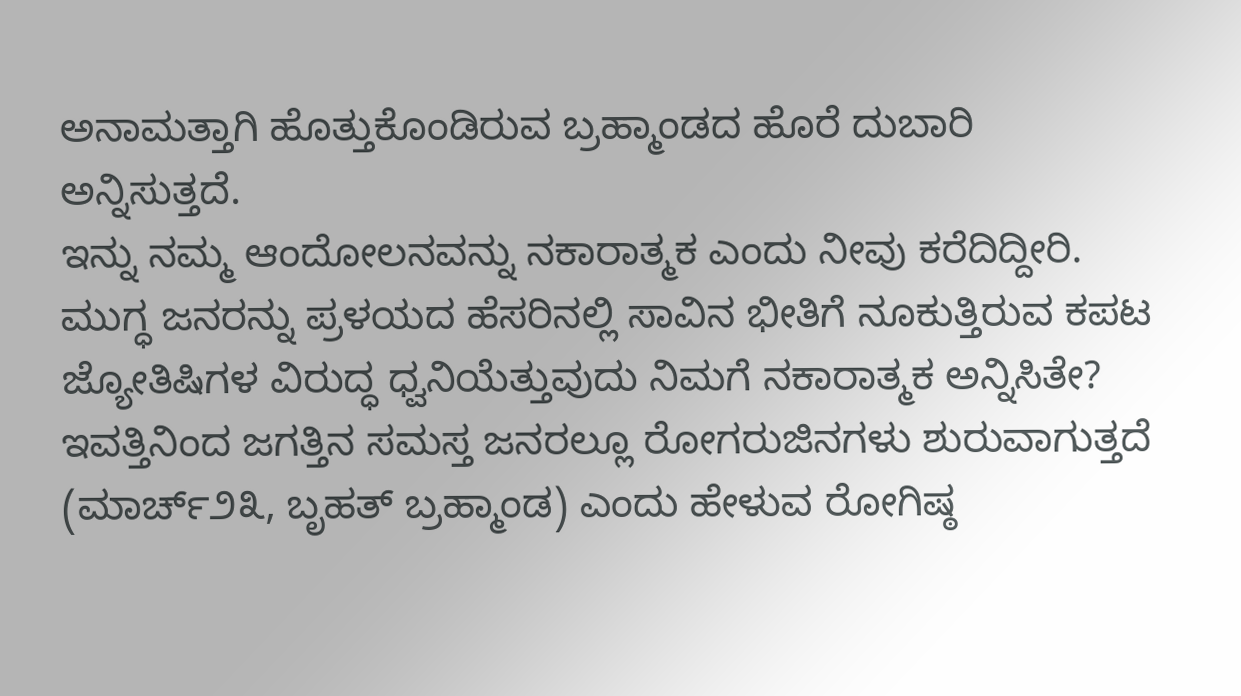ಅನಾಮತ್ತಾಗಿ ಹೊತ್ತುಕೊಂಡಿರುವ ಬ್ರಹ್ಮಾಂಡದ ಹೊರೆ ದುಬಾರಿ ಅನ್ನಿಸುತ್ತದೆ.
ಇನ್ನು ನಮ್ಮ ಆಂದೋಲನವನ್ನು ನಕಾರಾತ್ಮಕ ಎಂದು ನೀವು ಕರೆದಿದ್ದೀರಿ. ಮುಗ್ಧ ಜನರನ್ನು ಪ್ರಳಯದ ಹೆಸರಿನಲ್ಲಿ ಸಾವಿನ ಭೀತಿಗೆ ನೂಕುತ್ತಿರುವ ಕಪಟ ಜ್ಯೋತಿಷಿಗಳ ವಿರುದ್ಧ ಧ್ವನಿಯೆತ್ತುವುದು ನಿಮಗೆ ನಕಾರಾತ್ಮಕ ಅನ್ನಿಸಿತೇ? ಇವತ್ತಿನಿಂದ ಜಗತ್ತಿನ ಸಮಸ್ತ ಜನರಲ್ಲೂ ರೋಗರುಜಿನಗಳು ಶುರುವಾಗುತ್ತದೆ (ಮಾರ್ಚ್೨೩, ಬೃಹತ್ ಬ್ರಹ್ಮಾಂಡ) ಎಂದು ಹೇಳುವ ರೋಗಿಷ್ಠ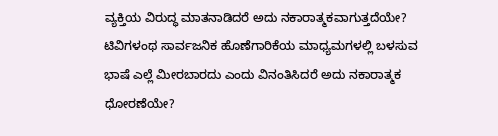ವ್ಯಕ್ತಿಯ ವಿರುದ್ಧ ಮಾತನಾಡಿದರೆ ಅದು ನಕಾರಾತ್ಮಕವಾಗುತ್ತದೆಯೇ? ಟಿವಿಗಳಂಥ ಸಾರ್ವಜನಿಕ ಹೊಣೆಗಾರಿಕೆಯ ಮಾಧ್ಯಮಗಳಲ್ಲಿ ಬಳಸುವ ಭಾಷೆ ಎಲ್ಲೆ ಮೀರಬಾರದು ಎಂದು ವಿನಂತಿಸಿದರೆ ಅದು ನಕಾರಾತ್ಮಕ ಧೋರಣೆಯೇ?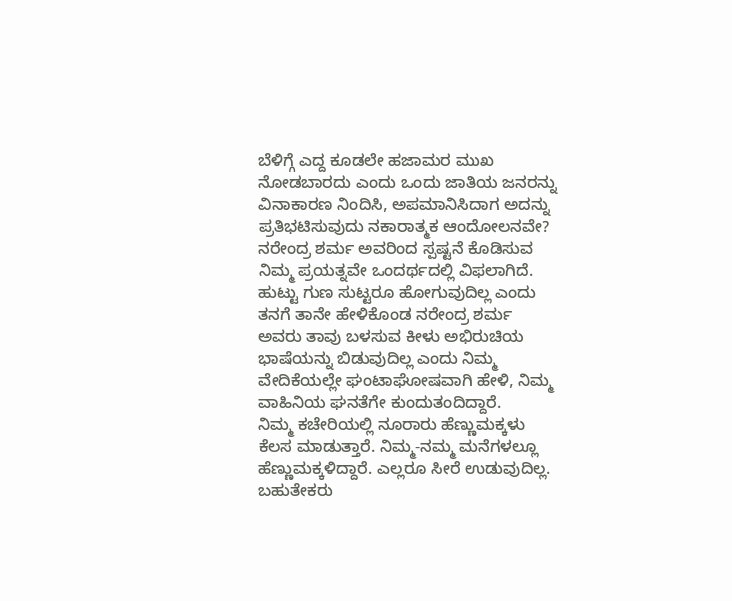ಬೆಳಿಗ್ಗೆ ಎದ್ದ ಕೂಡಲೇ ಹಜಾಮರ ಮುಖ ನೋಡಬಾರದು ಎಂದು ಒಂದು ಜಾತಿಯ ಜನರನ್ನು ವಿನಾಕಾರಣ ನಿಂದಿಸಿ, ಅಪಮಾನಿಸಿದಾಗ ಅದನ್ನು ಪ್ರತಿಭಟಿಸುವುದು ನಕಾರಾತ್ಮಕ ಆಂದೋಲನವೇ?
ನರೇಂದ್ರ ಶರ್ಮ ಅವರಿಂದ ಸ್ಪಷ್ಟನೆ ಕೊಡಿಸುವ ನಿಮ್ಮ ಪ್ರಯತ್ನವೇ ಒಂದರ್ಥದಲ್ಲಿ ವಿಫಲಾಗಿದೆ. ಹುಟ್ಟು ಗುಣ ಸುಟ್ಟರೂ ಹೋಗುವುದಿಲ್ಲ ಎಂದು ತನಗೆ ತಾನೇ ಹೇಳಿಕೊಂಡ ನರೇಂದ್ರ ಶರ್ಮ ಅವರು ತಾವು ಬಳಸುವ ಕೀಳು ಅಭಿರುಚಿಯ ಭಾಷೆಯನ್ನು ಬಿಡುವುದಿಲ್ಲ ಎಂದು ನಿಮ್ಮ ವೇದಿಕೆಯಲ್ಲೇ ಘಂಟಾಘೋಷವಾಗಿ ಹೇಳಿ, ನಿಮ್ಮ ವಾಹಿನಿಯ ಘನತೆಗೇ ಕುಂದುತಂದಿದ್ದಾರೆ.
ನಿಮ್ಮ ಕಚೇರಿಯಲ್ಲಿ ನೂರಾರು ಹೆಣ್ಣುಮಕ್ಕಳು ಕೆಲಸ ಮಾಡುತ್ತಾರೆ. ನಿಮ್ಮ-ನಮ್ಮ ಮನೆಗಳಲ್ಲೂ ಹೆಣ್ಣುಮಕ್ಕಳಿದ್ದಾರೆ. ಎಲ್ಲರೂ ಸೀರೆ ಉಡುವುದಿಲ್ಲ. ಬಹುತೇಕರು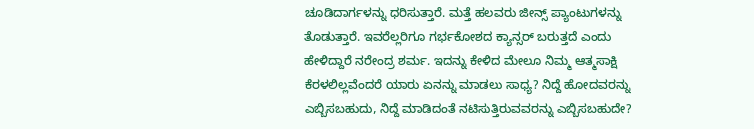ಚೂಡಿದಾರ್ಗಳನ್ನು ಧರಿಸುತ್ತಾರೆ. ಮತ್ತೆ ಹಲವರು ಜೀನ್ಸ್ ಪ್ಯಾಂಟುಗಳನ್ನು ತೊಡುತ್ತಾರೆ. ಇವರೆಲ್ಲರಿಗೂ ಗರ್ಭಕೋಶದ ಕ್ಯಾನ್ಸರ್ ಬರುತ್ತದೆ ಎಂದು ಹೇಳಿದ್ದಾರೆ ನರೇಂದ್ರ ಶರ್ಮ. ಇದನ್ನು ಕೇಳಿದ ಮೇಲೂ ನಿಮ್ಮ ಆತ್ಮಸಾಕ್ಷಿ ಕೆರಳಲಿಲ್ಲವೆಂದರೆ ಯಾರು ಏನನ್ನು ಮಾಡಲು ಸಾಧ್ಯ? ನಿದ್ದೆ ಹೋದವರನ್ನು ಎಬ್ಬಿಸಬಹುದು, ನಿದ್ದೆ ಮಾಡಿದಂತೆ ನಟಿಸುತ್ತಿರುವವರನ್ನು ಎಬ್ಬಿಸಬಹುದೇ?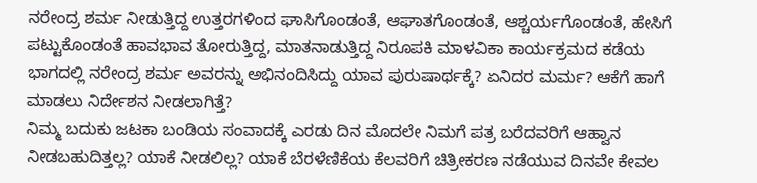ನರೇಂದ್ರ ಶರ್ಮ ನೀಡುತ್ತಿದ್ದ ಉತ್ತರಗಳಿಂದ ಘಾಸಿಗೊಂಡಂತೆ, ಆಘಾತಗೊಂಡಂತೆ, ಆಶ್ಚರ್ಯಗೊಂಡಂತೆ, ಹೇಸಿಗೆ ಪಟ್ಟುಕೊಂಡಂತೆ ಹಾವಭಾವ ತೋರುತ್ತಿದ್ದ, ಮಾತನಾಡುತ್ತಿದ್ದ ನಿರೂಪಕಿ ಮಾಳವಿಕಾ ಕಾರ್ಯಕ್ರಮದ ಕಡೆಯ ಭಾಗದಲ್ಲಿ ನರೇಂದ್ರ ಶರ್ಮ ಅವರನ್ನು ಅಭಿನಂದಿಸಿದ್ದು ಯಾವ ಪುರುಷಾರ್ಥಕ್ಕೆ? ಏನಿದರ ಮರ್ಮ? ಆಕೆಗೆ ಹಾಗೆ ಮಾಡಲು ನಿರ್ದೇಶನ ನೀಡಲಾಗಿತ್ತೆ?
ನಿಮ್ಮ ಬದುಕು ಜಟಕಾ ಬಂಡಿಯ ಸಂವಾದಕ್ಕೆ ಎರಡು ದಿನ ಮೊದಲೇ ನಿಮಗೆ ಪತ್ರ ಬರೆದವರಿಗೆ ಆಹ್ವಾನ ನೀಡಬಹುದಿತ್ತಲ್ಲ? ಯಾಕೆ ನೀಡಲಿಲ್ಲ? ಯಾಕೆ ಬೆರಳೆಣಿಕೆಯ ಕೆಲವರಿಗೆ ಚಿತ್ರೀಕರಣ ನಡೆಯುವ ದಿನವೇ ಕೇವಲ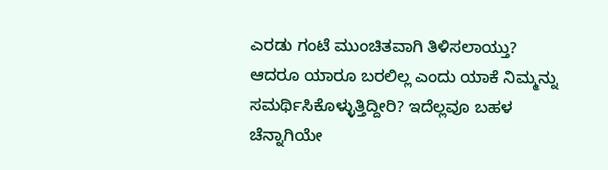ಎರಡು ಗಂಟೆ ಮುಂಚಿತವಾಗಿ ತಿಳಿಸಲಾಯ್ತು? ಆದರೂ ಯಾರೂ ಬರಲಿಲ್ಲ ಎಂದು ಯಾಕೆ ನಿಮ್ಮನ್ನು ಸಮರ್ಥಿಸಿಕೊಳ್ಳುತ್ತಿದ್ದೀರಿ? ಇದೆಲ್ಲವೂ ಬಹಳ ಚೆನ್ನಾಗಿಯೇ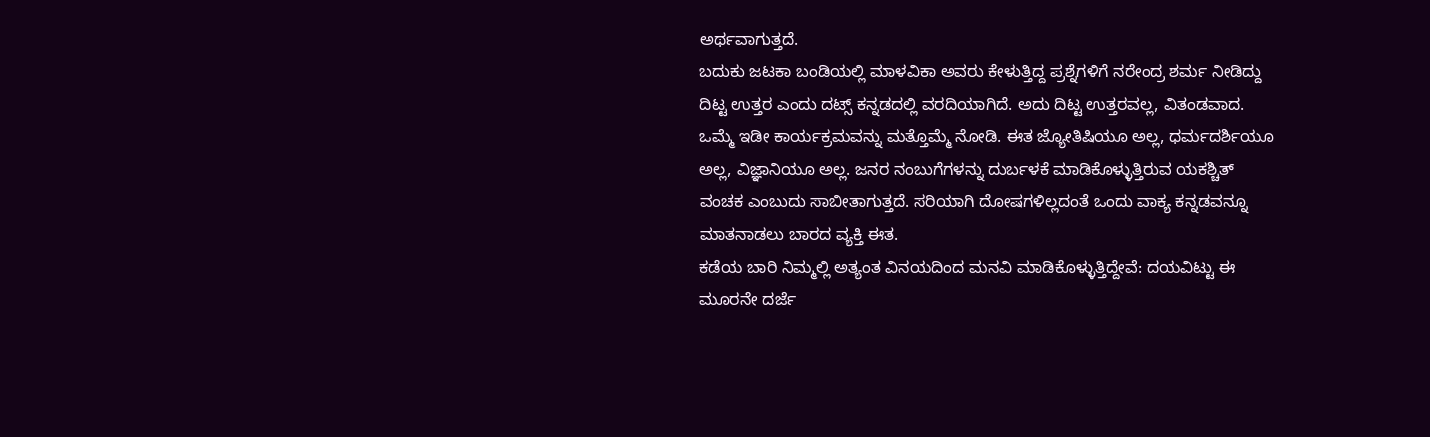ಅರ್ಥವಾಗುತ್ತದೆ.
ಬದುಕು ಜಟಕಾ ಬಂಡಿಯಲ್ಲಿ ಮಾಳವಿಕಾ ಅವರು ಕೇಳುತ್ತಿದ್ದ ಪ್ರಶ್ನೆಗಳಿಗೆ ನರೇಂದ್ರ ಶರ್ಮ ನೀಡಿದ್ದು ದಿಟ್ಟ ಉತ್ತರ ಎಂದು ದಟ್ಸ್ ಕನ್ನಡದಲ್ಲಿ ವರದಿಯಾಗಿದೆ. ಅದು ದಿಟ್ಟ ಉತ್ತರವಲ್ಲ, ವಿತಂಡವಾದ. ಒಮ್ಮೆ ಇಡೀ ಕಾರ್ಯಕ್ರಮವನ್ನು ಮತ್ತೊಮ್ಮೆ ನೋಡಿ. ಈತ ಜ್ಯೋತಿಷಿಯೂ ಅಲ್ಲ, ಧರ್ಮದರ್ಶಿಯೂ ಅಲ್ಲ, ವಿಜ್ಞಾನಿಯೂ ಅಲ್ಲ. ಜನರ ನಂಬುಗೆಗಳನ್ನು ದುರ್ಬಳಕೆ ಮಾಡಿಕೊಳ್ಳುತ್ತಿರುವ ಯಕಶ್ಚಿತ್ ವಂಚಕ ಎಂಬುದು ಸಾಬೀತಾಗುತ್ತದೆ. ಸರಿಯಾಗಿ ದೋಷಗಳಿಲ್ಲದಂತೆ ಒಂದು ವಾಕ್ಯ ಕನ್ನಡವನ್ನೂ ಮಾತನಾಡಲು ಬಾರದ ವ್ಯಕ್ತಿ ಈತ.
ಕಡೆಯ ಬಾರಿ ನಿಮ್ಮಲ್ಲಿ ಅತ್ಯಂತ ವಿನಯದಿಂದ ಮನವಿ ಮಾಡಿಕೊಳ್ಳುತ್ತಿದ್ದೇವೆ: ದಯವಿಟ್ಟು ಈ ಮೂರನೇ ದರ್ಜೆ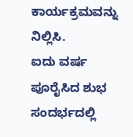ಕಾರ್ಯಕ್ರಮವನ್ನು ನಿಲ್ಲಿಸಿ.
ಐದು ವರ್ಷ ಪೂರೈಸಿದ ಶುಭ ಸಂದರ್ಭದಲ್ಲಿ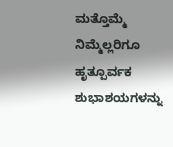ಮತ್ತೊಮ್ಮೆ ನಿಮ್ಮೆಲ್ಲರಿಗೂ ಹೃತ್ಪೂರ್ವಕ ಶುಭಾಶಯಗಳನ್ನು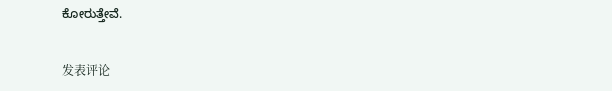ಕೋರುತ್ತೇವೆ.


发表评论